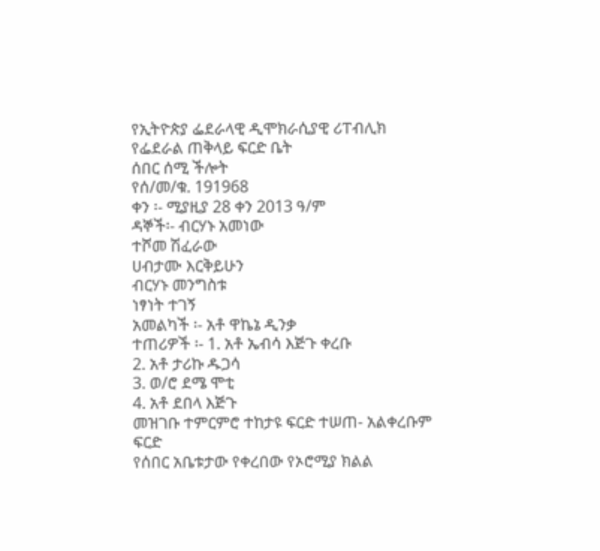የኢትዮጵያ ፌደራላዊ ዲሞክራሲያዊ ሪፐብሊክ
የፌደራል ጠቅላይ ፍርድ ቤት
ሰበር ሰሚ ችሎት
የሰ/መ/ቁ. 191968
ቀን ፡- ሚያዚያ 28 ቀን 2013 ዓ/ም
ዳኞች፡- ብርሃኑ አመነው
ተሾመ ሽፈራው
ሀብታሙ እርቅይሁን
ብርሃኑ መንግስቱ
ነፃነት ተገኝ
አመልካች ፡- አቶ ዋኬኔ ዲንቃ
ተጠሪዎች ፡- 1. አቶ ኤብሳ እጅጉ ቀረቡ
2. አቶ ታሪኩ ዱጋሳ
3. ወ/ሮ ደሜ ሞቲ
4. አቶ ደበላ እጅጉ
መዝገቡ ተምርምሮ ተከታዩ ፍርድ ተሠጠ- አልቀረቡም
ፍርድ
የሰበር አቤቱታው የቀረበው የኦሮሚያ ክልል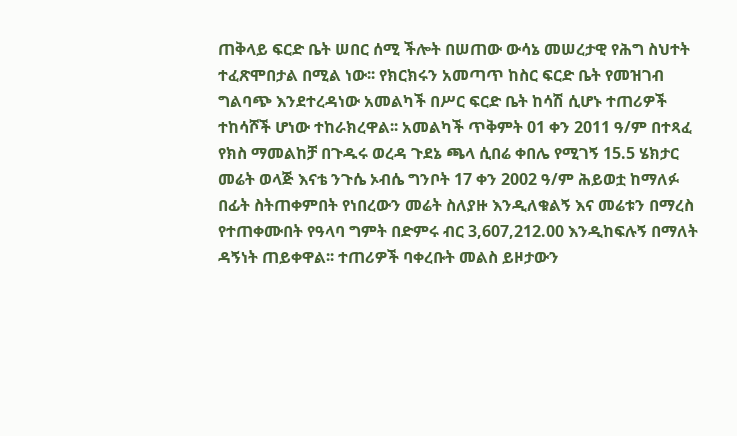ጠቅላይ ፍርድ ቤት ሠበር ሰሚ ችሎት በሠጠው ውሳኔ መሠረታዊ የሕግ ስህተት ተፈጽሞበታል በሚል ነው፡፡ የክርክሩን አመጣጥ ከስር ፍርድ ቤት የመዝገብ ግልባጭ እንደተረዳነው አመልካች በሥር ፍርድ ቤት ከሳሽ ሲሆኑ ተጠሪዎች ተከሳሾች ሆነው ተከራክረዋል፡፡ አመልካች ጥቅምት 01 ቀን 2011 ዓ/ም በተጻፈ የክስ ማመልከቻ በጉዱሩ ወረዳ ጉደኔ ጫላ ሲበሬ ቀበሌ የሚገኝ 15.5 ሄክታር መሬት ወላጅ እናቴ ንጉሴ ኦብሴ ግንቦት 17 ቀን 2002 ዓ/ም ሕይወቷ ከማለፉ በፊት ስትጠቀምበት የነበረውን መሬት ስለያዙ እንዲለቁልኝ እና መሬቱን በማረስ የተጠቀሙበት የዓላባ ግምት በድምሩ ብር 3,607,212.00 እንዲከፍሉኝ በማለት ዳኝነት ጠይቀዋል፡፡ ተጠሪዎች ባቀረቡት መልስ ይዞታውን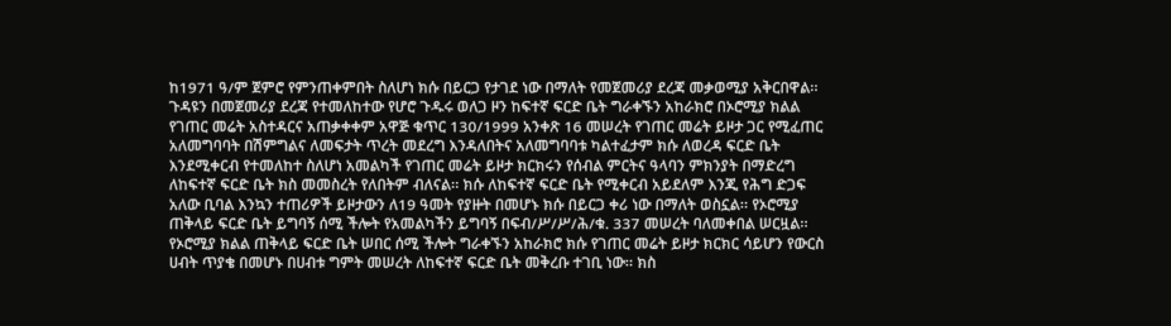ከ1971 ዓ/ም ጀምሮ የምንጠቀምበት ስለሆነ ክሱ በይርጋ የታገደ ነው በማለት የመጀመሪያ ደረጃ መቃወሚያ አቅርበዋል፡፡
ጉዳዩን በመጀመሪያ ደረጃ የተመለከተው የሆሮ ጉዱሩ ወለጋ ዞን ከፍተኛ ፍርድ ቤት ግራቀኙን አከራክሮ በኦሮሚያ ክልል የገጠር መሬት አስተዳርና አጠቃቀቀም አዋጅ ቁጥር 130/1999 አንቀጽ 16 መሠረት የገጠር መሬት ይዞታ ጋር የሚፈጠር አለመግባባት በሽምግልና ለመፍታት ጥረት መደረግ እንዳለበትና አለመግባባቱ ካልተፈታም ክሱ ለወረዳ ፍርድ ቤት እንደሚቀርብ የተመለከተ ስለሆነ አመልካች የገጠር መሬት ይዞታ ክርክሩን የሰብል ምርትና ዓላባን ምክንያት በማድረግ ለከፍተኛ ፍርድ ቤት ክስ መመስረት የለበትም ብለናል፡፡ ክሱ ለከፍተኛ ፍርድ ቤት የሚቀርብ አይደለም እንጂ የሕግ ድጋፍ አለው ቢባል እንኳን ተጠሪዎች ይዞታውን ለ19 ዓመት የያዙት በመሆኑ ክሱ በይርጋ ቀሪ ነው በማለት ወስኗል፡፡ የኦሮሚያ ጠቅላይ ፍርድ ቤት ይግባኝ ሰሚ ችሎት የአመልካችን ይግባኝ በፍብ/ሥ/ሥ/ሕ/ቁ. 337 መሠረት ባለመቀበል ሠርዟል፡፡ የኦሮሚያ ክልል ጠቅላይ ፍርድ ቤት ሠበር ሰሚ ችሎት ግራቀኙን አከራክሮ ክሱ የገጠር መሬት ይዞታ ክርክር ሳይሆን የውርስ ሀብት ጥያቄ በመሆኑ በሀብቱ ግምት መሠረት ለከፍተኛ ፍርድ ቤት መቅረቡ ተገቢ ነው፡፡ ክስ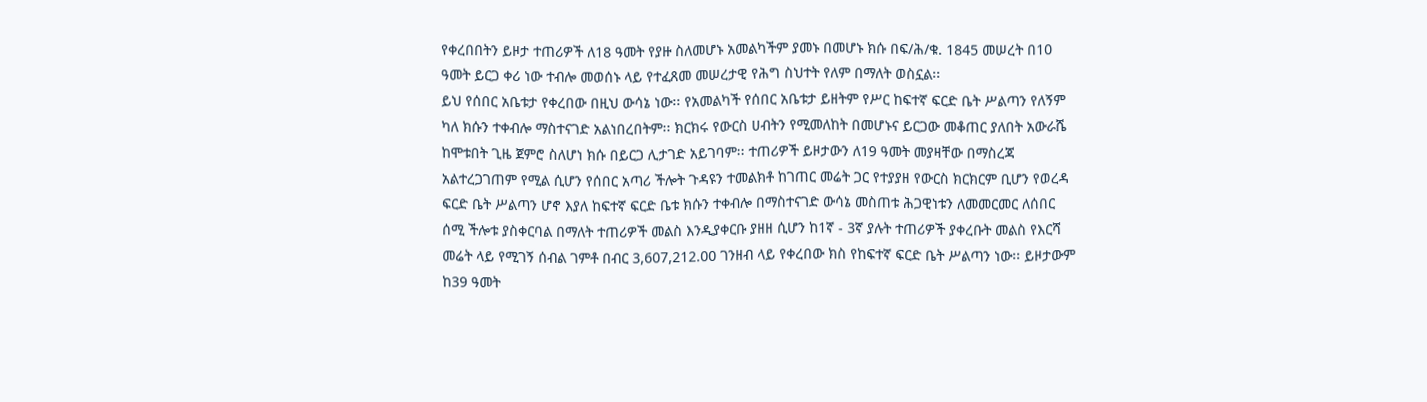የቀረበበትን ይዞታ ተጠሪዎች ለ18 ዓመት የያዙ ስለመሆኑ አመልካችም ያመኑ በመሆኑ ክሱ በፍ/ሕ/ቁ. 1845 መሠረት በ10 ዓመት ይርጋ ቀሪ ነው ተብሎ መወሰኑ ላይ የተፈጸመ መሠረታዊ የሕግ ስህተት የለም በማለት ወስኗል፡፡
ይህ የሰበር አቤቱታ የቀረበው በዚህ ውሳኔ ነው፡፡ የአመልካች የሰበር አቤቱታ ይዘትም የሥር ከፍተኛ ፍርድ ቤት ሥልጣን የለኝም ካለ ክሱን ተቀብሎ ማስተናገድ አልነበረበትም፡፡ ክርክሩ የውርስ ሀብትን የሚመለከት በመሆኑና ይርጋው መቆጠር ያለበት አውራሼ ከሞቱበት ጊዜ ጀምሮ ስለሆነ ክሱ በይርጋ ሊታገድ አይገባም፡፡ ተጠሪዎች ይዞታውን ለ19 ዓመት መያዛቸው በማስረጃ አልተረጋገጠም የሚል ሲሆን የሰበር አጣሪ ችሎት ጉዳዩን ተመልክቶ ከገጠር መሬት ጋር የተያያዘ የውርስ ክርክርም ቢሆን የወረዳ ፍርድ ቤት ሥልጣን ሆኖ እያለ ከፍተኛ ፍርድ ቤቱ ክሱን ተቀብሎ በማስተናገድ ውሳኔ መስጠቱ ሕጋዊነቱን ለመመርመር ለሰበር ሰሚ ችሎቱ ያስቀርባል በማለት ተጠሪዎች መልስ እንዲያቀርቡ ያዘዘ ሲሆን ከ1ኛ - 3ኛ ያሉት ተጠሪዎች ያቀረቡት መልስ የእርሻ መሬት ላይ የሚገኝ ሰብል ገምቶ በብር 3,607,212.00 ገንዘብ ላይ የቀረበው ክስ የከፍተኛ ፍርድ ቤት ሥልጣን ነው፡፡ ይዞታውም ከ39 ዓመት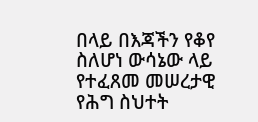በላይ በእጃችን የቆየ ስለሆነ ውሳኔው ላይ የተፈጸመ መሠረታዊ የሕግ ስህተት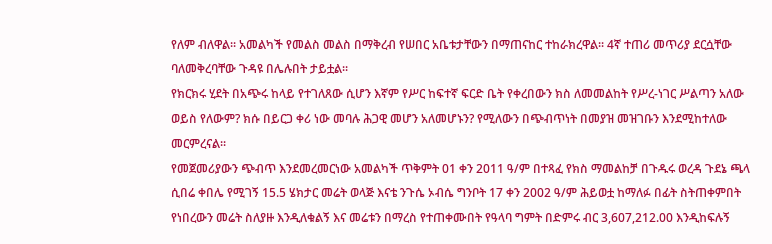የለም ብለዋል፡፡ አመልካች የመልስ መልስ በማቅረብ የሠበር አቤቱታቸውን በማጠናከር ተከራክረዋል፡፡ 4ኛ ተጠሪ መጥሪያ ደርሷቸው ባለመቅረባቸው ጉዳዩ በሌሉበት ታይቷል፡፡
የክርክሩ ሂደት በአጭሩ ከላይ የተገለጸው ሲሆን እኛም የሥር ከፍተኛ ፍርድ ቤት የቀረበውን ክስ ለመመልከት የሥረ-ነገር ሥልጣን አለው ወይስ የለውም? ክሱ በይርጋ ቀሪ ነው መባሉ ሕጋዊ መሆን አለመሆኑን? የሚለውን በጭብጥነት በመያዝ መዝገቡን እንደሚከተለው መርምረናል፡፡
የመጀመሪያውን ጭብጥ እንደመረመርነው አመልካች ጥቅምት 01 ቀን 2011 ዓ/ም በተጻፈ የክስ ማመልከቻ በጉዱሩ ወረዳ ጉደኔ ጫላ ሲበሬ ቀበሌ የሚገኝ 15.5 ሄክታር መሬት ወላጅ እናቴ ንጉሴ ኦብሴ ግንቦት 17 ቀን 2002 ዓ/ም ሕይወቷ ከማለፉ በፊት ስትጠቀምበት የነበረውን መሬት ስለያዙ እንዲለቁልኝ እና መሬቱን በማረስ የተጠቀሙበት የዓላባ ግምት በድምሩ ብር 3,607,212.00 እንዲከፍሉኝ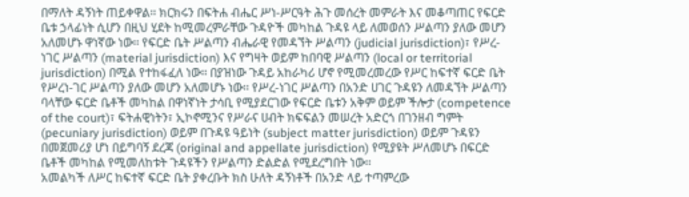በማለት ዳኝነት ጠይቀዋል፡፡ ክርክሩን በፍትሐ ብሔር ሥነ-ሥርዓት ሕጉ መሰረት መምራት እና መቆጣጠር የፍርድ ቤቱ ኃላፊነት ሲሆን በዚህ ሂደት ከሚመረምራቸው ጉዳዮች መካከል ጉዳዩ ላይ ለመወሰን ሥልጣን ያለው መሆን አለመሆኑ ዋነኛው ነው፡፡ የፍርድ ቤት ሥልጣን ብሔራዊ የመዳኘት ሥልጣን (judicial jurisdiction)፣ የሥረ-ነገር ሥልጣን (material jurisdiction) እና የግዛት ወይም ከበባዊ ሥልጣን (local or territorial jurisdiction) በሚል የተከፋፈለ ነው፡፡ በያዝነው ጉዳይ አከራካሪ ሆኖ የሚመረመረው የሥር ከፍተኛ ፍርድ ቤት የሥረነ-ገር ሥልጣን ያለው መሆን አለመሆኑ ነው፡፡ የሥረ-ነገር ሥልጣን በአንድ ሀገር ጉዳዩን ለመዳኘት ሥልጣን ባላቸው ፍርድ ቤቶች መካከል በዋነኛነት ታሳቢ የሚያደርገው የፍርድ ቤቱን አቅም ወይም ችሎታ (competence of the court)፣ ፍትሐዊነትን፣ ኢኮኖሚንና የሥራና ሀብት ክፍፍልን መሠረት አድርጎ በገንዘብ ግምት (pecuniary jurisdiction) ወይም በጉዳዩ ዓይነት (subject matter jurisdiction) ወይም ጉዳዩን በመጀመሪያ ሆነ በይግባኝ ደረጃ (original and appellate jurisdiction) የሚያዩት ሥለመሆኑ በፍርድ ቤቶች መካከል የሚመለከቱት ጉዳዩችን የሥልጣን ድልድል የሚደረግበት ነው፡፡
አመልካች ለሥር ከፍተኛ ፍርድ ቤት ያቀረቡት ክስ ሁለት ዳኝነቶች በአንድ ላይ ተጣምረው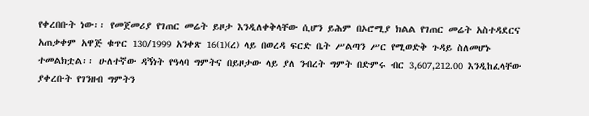የቀረበቡት ነው፡፡ የመጀመሪያ የገጠር መሬት ይዞታ እንዲለቀቅላቸው ሲሆን ይሕም በኦሮሚያ ክልል የገጠር መሬት አስተዳደርና አጠቃቀም አዋጅ ቁጥር 130/1999 አንቀጽ 16(1)(ረ) ላይ በወረዳ ፍርድ ቤት ሥልጣን ሥር የሚወድቅ ጉዳይ ስለመሆኑ ተመልክቷል፡፡ ሁለተኛው ዳኝነት የዓላባ ግምትና በይዞታው ላይ ያለ ንብረት ግምት በድምሩ ብር 3,607,212.00 እንዲከፈላቸው ያቀረቡት የገንዘብ ግምትን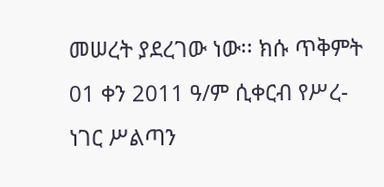መሠረት ያደረገው ነው፡፡ ክሱ ጥቅምት 01 ቀን 2011 ዓ/ም ሲቀርብ የሥረ-ነገር ሥልጣን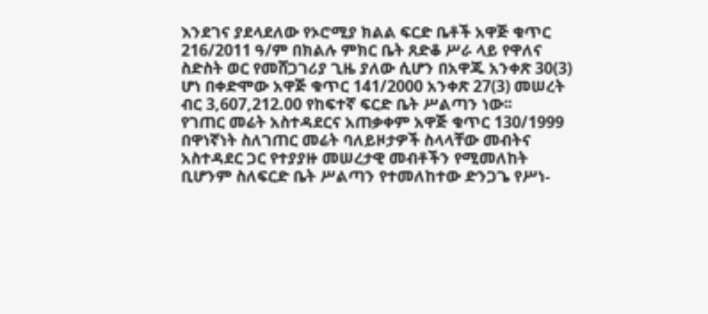እንደገና ያደላደለው የኦሮሚያ ክልል ፍርድ ቤቶች አዋጅ ቁጥር 216/2011 ዓ/ም በክልሉ ምክር ቤት ጸድቆ ሥራ ላይ የዋለና ስድስት ወር የመሸጋገሪያ ጊዜ ያለው ሲሆን በአዋጁ አንቀጽ 30(3) ሆነ በቀድሞው አዋጅ ቁጥር 141/2000 አንቀጽ 27(3) መሠረት ብር 3,607,212.00 የከፍተኛ ፍርድ ቤት ሥልጣን ነው፡፡
የገጠር መሬት አስተዳደርና አጠቃቀም አዋጅ ቁጥር 130/1999 በዋነኛነት ስለገጠር መሬት ባለይዞታዎች ስላላቸው መብትና አስተዳደር ጋር የተያያዙ መሠረታዊ መብቶችን የሚመለከት ቢሆንም ስለፍርድ ቤት ሥልጣን የተመለከተው ድንጋጌ የሥነ-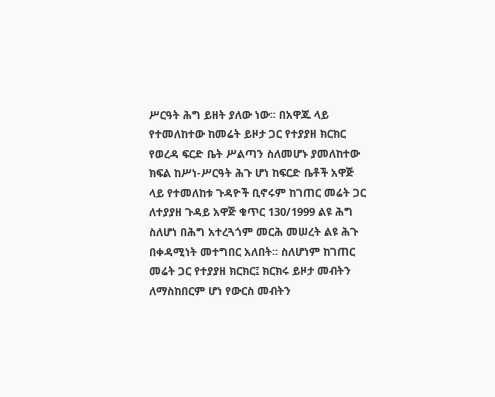ሥርዓት ሕግ ይዘት ያለው ነው፡፡ በአዋጁ ላይ የተመለከተው ከመሬት ይዞታ ጋር የተያያዘ ክርክር የወረዳ ፍርድ ቤት ሥልጣን ስለመሆኑ ያመለከተው ክፍል ከሥነ-ሥርዓት ሕጉ ሆነ ከፍርድ ቤቶች አዋጅ ላይ የተመለከቱ ጉዳዮች ቢኖሩም ከገጠር መሬት ጋር ለተያያዘ ጉዳይ አዋጅ ቁጥር 130/1999 ልዩ ሕግ ስለሆነ በሕግ አተረጓጎም መርሕ መሠረት ልዩ ሕጉ በቀዳሚነት መተግበር አለበት፡፡ ስለሆነም ከገጠር መሬት ጋር የተያያዘ ክርክር፤ ክርክሩ ይዞታ መብትን ለማስከበርም ሆነ የውርስ መብትን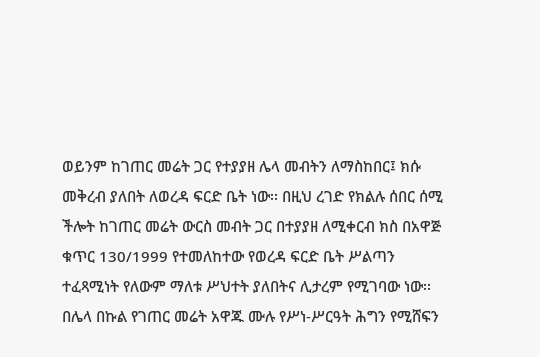ወይንም ከገጠር መሬት ጋር የተያያዘ ሌላ መብትን ለማስከበር፤ ክሱ መቅረብ ያለበት ለወረዳ ፍርድ ቤት ነው፡፡ በዚህ ረገድ የክልሉ ሰበር ሰሚ ችሎት ከገጠር መሬት ውርስ መብት ጋር በተያያዘ ለሚቀርብ ክስ በአዋጅ ቁጥር 130/1999 የተመለከተው የወረዳ ፍርድ ቤት ሥልጣን ተፈጻሚነት የለውም ማለቱ ሥህተት ያለበትና ሊታረም የሚገባው ነው፡፡
በሌላ በኩል የገጠር መሬት አዋጁ ሙሉ የሥነ-ሥርዓት ሕግን የሚሸፍን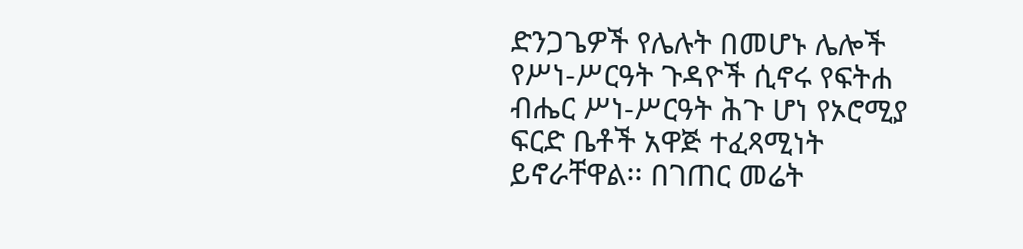ድንጋጌዎች የሌሉት በመሆኑ ሌሎች የሥነ-ሥርዓት ጉዳዮች ሲኖሩ የፍትሐ ብሔር ሥነ-ሥርዓት ሕጉ ሆነ የኦሮሚያ ፍርድ ቤቶች አዋጅ ተፈጻሚነት ይኖራቸዋል፡፡ በገጠር መሬት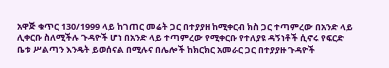አዋጅ ቁጥር 130/1999 ላይ ከገጠር መሬት ጋር በተያያዘ ከሚቀርብ ክስ ጋር ተጣምረው በአንድ ላይ ሊቀርቡ ስለሚችሉ ጉዳዮች ሆነ በአንድ ላይ ተጣምረው የሚቀርቡ የተለያዩ ዳኝነቶች ሲኖሩ የፍርድ ቤቱ ሥልጣን እንዴት ይወሰናል በሚሉና በሌሎች ከክርክር አመራር ጋር በተያያዙ ጉዳዮች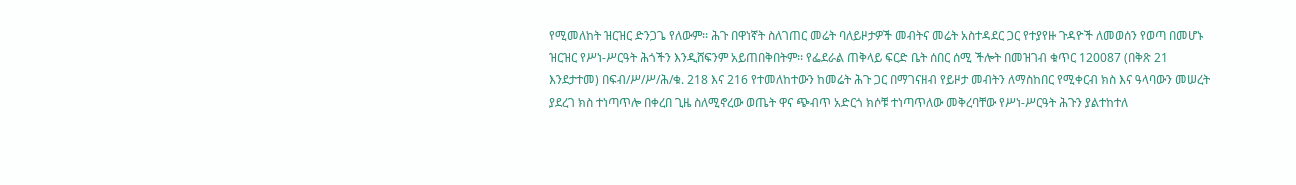የሚመለከት ዝርዝር ድንጋጌ የለውም፡፡ ሕጉ በዋነኛት ስለገጠር መሬት ባለይዞታዎች መብትና መሬት አስተዳደር ጋር የተያየዙ ጉዳዮች ለመወሰን የወጣ በመሆኑ ዝርዝር የሥነ-ሥርዓት ሕጎችን እንዲሸፍንም አይጠበቅበትም፡፡ የፌደራል ጠቅላይ ፍርድ ቤት ሰበር ሰሚ ችሎት በመዝገብ ቁጥር 120087 (በቅጽ 21 እንደታተመ) በፍብ/ሥ/ሥ/ሕ/ቁ. 218 እና 216 የተመለከተውን ከመሬት ሕጉ ጋር በማገናዘብ የይዞታ መብትን ለማስከበር የሚቀርብ ክስ እና ዓላባውን መሠረት ያደረገ ክስ ተነጣጥሎ በቀረበ ጊዜ ስለሚኖረው ወጤት ዋና ጭብጥ አድርጎ ክሶቹ ተነጣጥለው መቅረባቸው የሥነ-ሥርዓት ሕጉን ያልተከተለ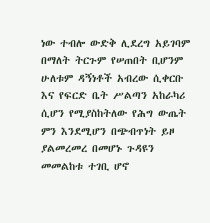ነው ተብሎ ውድቅ ሊደረግ አይገባም በማለት ትርጉም የሠጠበት ቢሆንም ሁለቱም ዳኝነቶች አብረው ሲቀርቡ እና የፍርድ ቤት ሥልጣን አከራካሪ ሲሆን የሚያስከትለው የሕግ ውጤት ምን እንደሚሆን በጭብጥነት ይዞ ያልመረመረ በመሆኑ ጉዳዩን መመልከቱ ተገቢ ሆኖ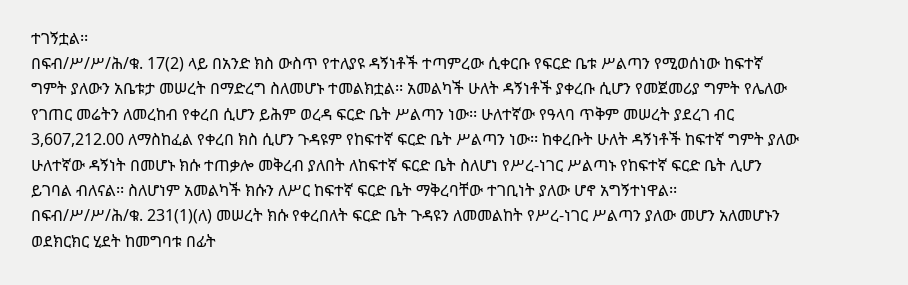ተገኝቷል፡፡
በፍብ/ሥ/ሥ/ሕ/ቁ. 17(2) ላይ በአንድ ክስ ውስጥ የተለያዩ ዳኝነቶች ተጣምረው ሲቀርቡ የፍርድ ቤቱ ሥልጣን የሚወሰነው ከፍተኛ ግምት ያለውን አቤቱታ መሠረት በማድረግ ስለመሆኑ ተመልክቷል፡፡ አመልካች ሁለት ዳኝነቶች ያቀረቡ ሲሆን የመጀመሪያ ግምት የሌለው የገጠር መሬትን ለመረከብ የቀረበ ሲሆን ይሕም ወረዳ ፍርድ ቤት ሥልጣን ነው፡፡ ሁለተኛው የዓላባ ጥቅም መሠረት ያደረገ ብር 3,607,212.00 ለማስከፈል የቀረበ ክስ ሲሆን ጉዳዩም የከፍተኛ ፍርድ ቤት ሥልጣን ነው፡፡ ከቀረቡት ሁለት ዳኝነቶች ከፍተኛ ግምት ያለው ሁለተኛው ዳኝነት በመሆኑ ክሱ ተጠቃሎ መቅረብ ያለበት ለከፍተኛ ፍርድ ቤት ስለሆነ የሥረ-ነገር ሥልጣኑ የከፍተኛ ፍርድ ቤት ሊሆን ይገባል ብለናል፡፡ ስለሆነም አመልካች ክሱን ለሥር ከፍተኛ ፍርድ ቤት ማቅረባቸው ተገቢነት ያለው ሆኖ አግኝተነዋል፡፡
በፍብ/ሥ/ሥ/ሕ/ቁ. 231(1)(ለ) መሠረት ክሱ የቀረበለት ፍርድ ቤት ጉዳዩን ለመመልከት የሥረ-ነገር ሥልጣን ያለው መሆን አለመሆኑን ወደክርክር ሂደት ከመግባቱ በፊት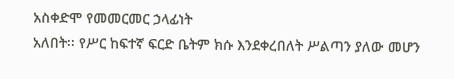አስቀድሞ የመመርመር ኃላፊነት
አለበት፡፡ የሥር ከፍተኛ ፍርድ ቤትም ክሱ እንደቀረበለት ሥልጣን ያለው መሆን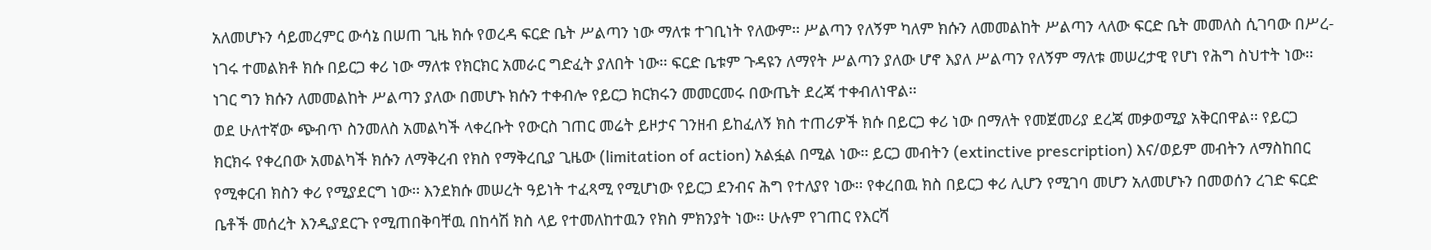አለመሆኑን ሳይመረምር ውሳኔ በሠጠ ጊዜ ክሱ የወረዳ ፍርድ ቤት ሥልጣን ነው ማለቱ ተገቢነት የለውም፡፡ ሥልጣን የለኝም ካለም ክሱን ለመመልከት ሥልጣን ላለው ፍርድ ቤት መመለስ ሲገባው በሥረ-ነገሩ ተመልክቶ ክሱ በይርጋ ቀሪ ነው ማለቱ የክርክር አመራር ግድፈት ያለበት ነው፡፡ ፍርድ ቤቱም ጉዳዩን ለማየት ሥልጣን ያለው ሆኖ እያለ ሥልጣን የለኝም ማለቱ መሠረታዊ የሆነ የሕግ ስህተት ነው፡፡ ነገር ግን ክሱን ለመመልከት ሥልጣን ያለው በመሆኑ ክሱን ተቀብሎ የይርጋ ክርክሩን መመርመሩ በውጤት ደረጃ ተቀብለነዋል፡፡
ወደ ሁለተኛው ጭብጥ ስንመለስ አመልካች ላቀረቡት የውርስ ገጠር መሬት ይዞታና ገንዘብ ይከፈለኝ ክስ ተጠሪዎች ክሱ በይርጋ ቀሪ ነው በማለት የመጀመሪያ ደረጃ መቃወሚያ አቅርበዋል፡፡ የይርጋ ክርክሩ የቀረበው አመልካች ክሱን ለማቅረብ የክስ የማቅረቢያ ጊዜው (limitation of action) አልፏል በሚል ነው፡፡ ይርጋ መብትን (extinctive prescription) እና/ወይም መብትን ለማስከበር የሚቀርብ ክስን ቀሪ የሚያደርግ ነው፡፡ እንደክሱ መሠረት ዓይነት ተፈጻሚ የሚሆነው የይርጋ ደንብና ሕግ የተለያየ ነው፡፡ የቀረበዉ ክስ በይርጋ ቀሪ ሊሆን የሚገባ መሆን አለመሆኑን በመወሰን ረገድ ፍርድ ቤቶች መሰረት እንዲያደርጉ የሚጠበቅባቸዉ በከሳሽ ክስ ላይ የተመለከተዉን የክስ ምክንያት ነው፡፡ ሁሉም የገጠር የእርሻ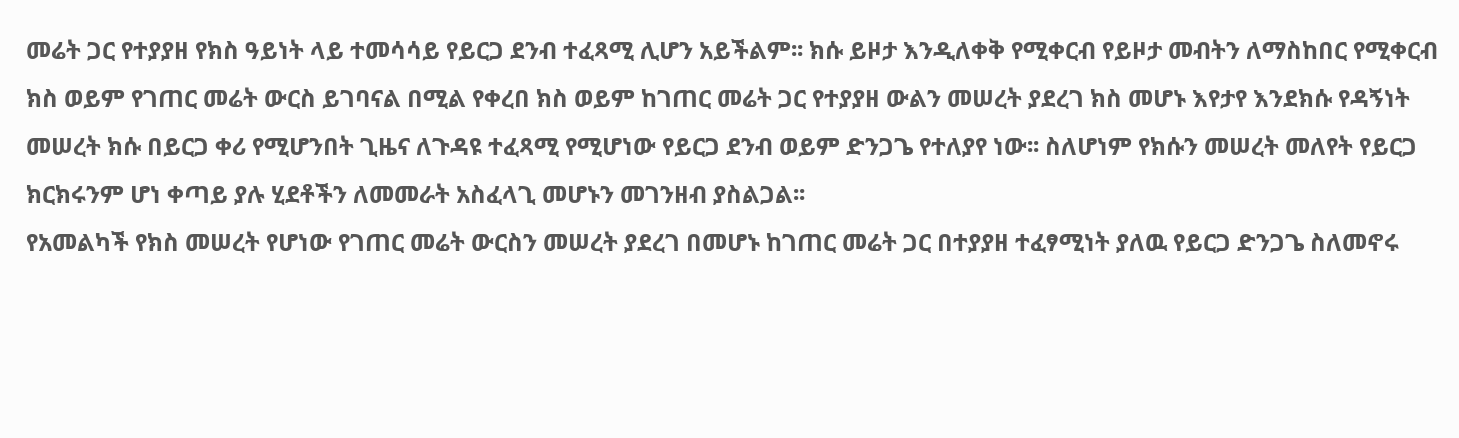መሬት ጋር የተያያዘ የክስ ዓይነት ላይ ተመሳሳይ የይርጋ ደንብ ተፈጻሚ ሊሆን አይችልም፡፡ ክሱ ይዞታ እንዲለቀቅ የሚቀርብ የይዞታ መብትን ለማስከበር የሚቀርብ ክስ ወይም የገጠር መሬት ውርስ ይገባናል በሚል የቀረበ ክስ ወይም ከገጠር መሬት ጋር የተያያዘ ውልን መሠረት ያደረገ ክስ መሆኑ እየታየ እንደክሱ የዳኝነት መሠረት ክሱ በይርጋ ቀሪ የሚሆንበት ጊዜና ለጉዳዩ ተፈጻሚ የሚሆነው የይርጋ ደንብ ወይም ድንጋጌ የተለያየ ነው፡፡ ስለሆነም የክሱን መሠረት መለየት የይርጋ ክርክሩንም ሆነ ቀጣይ ያሉ ሂደቶችን ለመመራት አስፈላጊ መሆኑን መገንዘብ ያስልጋል፡፡
የአመልካች የክስ መሠረት የሆነው የገጠር መሬት ውርስን መሠረት ያደረገ በመሆኑ ከገጠር መሬት ጋር በተያያዘ ተፈፃሚነት ያለዉ የይርጋ ድንጋጌ ስለመኖሩ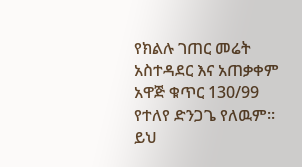የክልሉ ገጠር መሬት አስተዳደር እና አጠቃቀም አዋጅ ቁጥር 130/99 የተለየ ድንጋጌ የለዉም፡፡ ይህ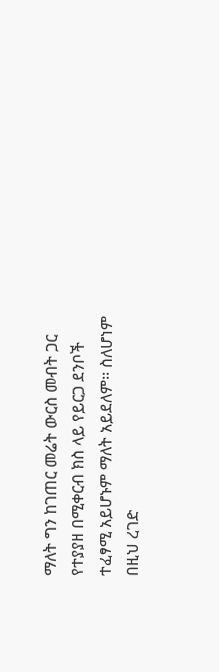ማለት ግን ከገጠር መሬት ውርስ መብት ጋር የተያያዘ በሚቀርብ ክስ ላይ የይርጋ ደንቦች ተፈፃሚ አይሆኑም ማለት አይደለም፡፡ ስለሆነም በዚህ ረገድ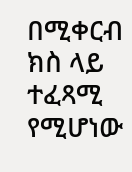በሚቀርብ ክስ ላይ ተፈጻሚ የሚሆነው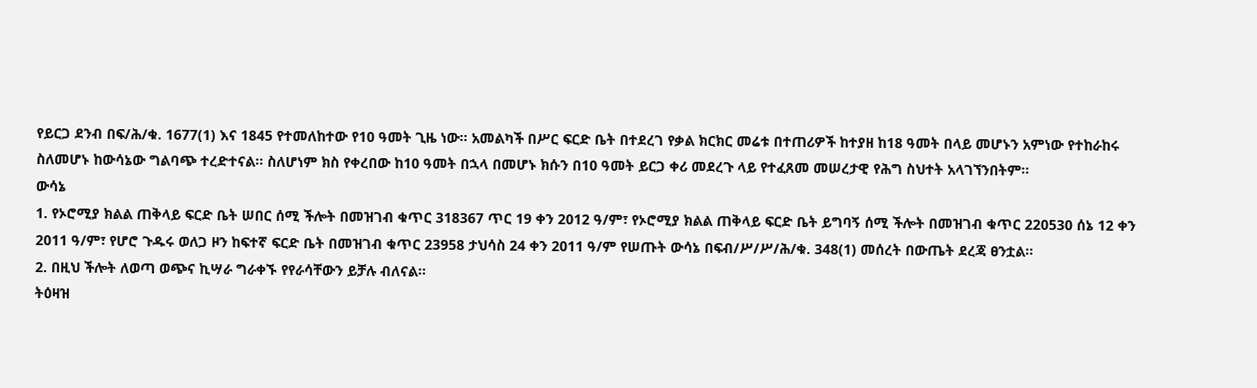የይርጋ ደንብ በፍ/ሕ/ቁ. 1677(1) እና 1845 የተመለከተው የ10 ዓመት ጊዜ ነው፡፡ አመልካች በሥር ፍርድ ቤት በተደረገ የቃል ክርክር መሬቱ በተጠሪዎች ከተያዘ ከ18 ዓመት በላይ መሆኑን አምነው የተከራከሩ ስለመሆኑ ከውሳኔው ግልባጭ ተረድተናል፡፡ ስለሆነም ክስ የቀረበው ከ10 ዓመት በኋላ በመሆኑ ክሱን በ10 ዓመት ይርጋ ቀሪ መደረጉ ላይ የተፈጸመ መሠረታዊ የሕግ ስህተት አላገኘንበትም፡፡
ውሳኔ
1. የኦሮሚያ ክልል ጠቅላይ ፍርድ ቤት ሠበር ሰሚ ችሎት በመዝገብ ቁጥር 318367 ጥር 19 ቀን 2012 ዓ/ም፣ የኦሮሚያ ክልል ጠቅላይ ፍርድ ቤት ይግባኝ ሰሚ ችሎት በመዝገብ ቁጥር 220530 ሰኔ 12 ቀን 2011 ዓ/ም፣ የሆሮ ጉዱሩ ወለጋ ዞን ከፍተኛ ፍርድ ቤት በመዝገብ ቁጥር 23958 ታህሳስ 24 ቀን 2011 ዓ/ም የሠጡት ውሳኔ በፍብ/ሥ/ሥ/ሕ/ቁ. 348(1) መሰረት በውጤት ደረጃ ፀንቷል፡፡
2. በዚህ ችሎት ለወጣ ወጭና ኪሣራ ግራቀኙ የየራሳቸውን ይቻሉ ብለናል፡፡
ትዕዛዝ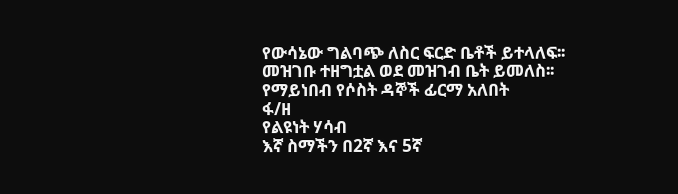የውሳኔው ግልባጭ ለስር ፍርድ ቤቶች ይተላለፍ፡፡
መዝገቡ ተዘግቷል ወደ መዝገብ ቤት ይመለስ፡፡
የማይነበብ የሶስት ዳኞች ፊርማ አለበት
ፋ/ዘ
የልዩነት ሃሳብ
እኛ ስማችን በ2ኛ እና 5ኛ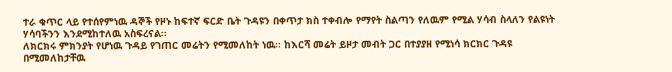ተራ ቁጥር ላይ የተሰየምነዉ ዳኞች የዞኑ ከፍተኛ ፍርድ ቤት ጉዳዩን በቀጥታ ክስ ተቀብሎ የማየት ስልጣን የለዉም የሚል ሃሳብ ስላለን የልዩነት ሃሳባችንን እንደሚከተለዉ አስፍረናል፡፡
ለክርክሩ ምክንያት የሆነዉ ጉዳይ የገጠር መሬትን የሚመለከት ነዉ፡፡ ከእርሻ መሬት ይዞታ መብት ጋር በተያያዘ የሚነሳ ክርክር ጉዳዩ በሚመለከታቸዉ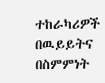ተከራካሪዎች በዉይይትና በስምምነት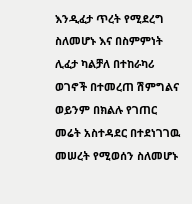እንዲፈታ ጥረት የሚደረግ ስለመሆኑ እና በስምምነት ሊፈታ ካልቻለ በተከራካሪ ወገኖች በተመረጠ ሽምግልና ወይንም በክልሉ የገጠር መሬት አስተዳደር በተደነገገዉ መሠረት የሚወሰን ስለመሆኑ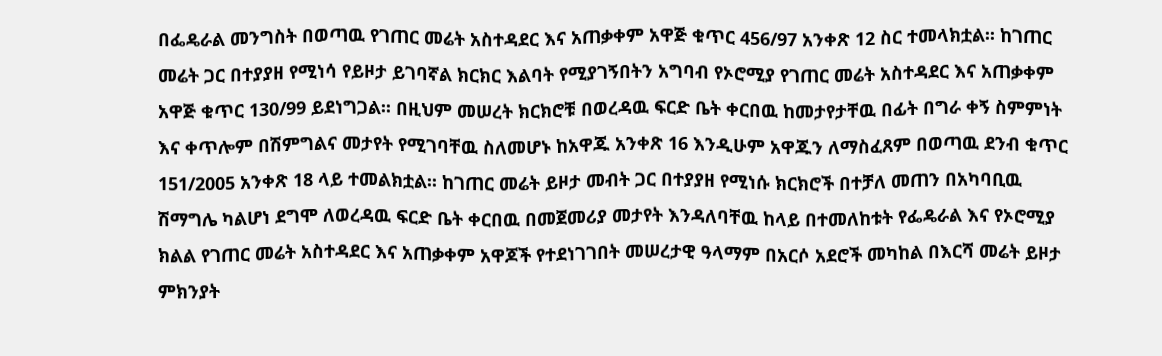በፌዴራል መንግስት በወጣዉ የገጠር መሬት አስተዳደር እና አጠቃቀም አዋጅ ቁጥር 456/97 አንቀጽ 12 ስር ተመላክቷል፡፡ ከገጠር መሬት ጋር በተያያዘ የሚነሳ የይዞታ ይገባኛል ክርክር እልባት የሚያገኝበትን አግባብ የኦሮሚያ የገጠር መሬት አስተዳደር እና አጠቃቀም አዋጅ ቁጥር 130/99 ይደነግጋል፡፡ በዚህም መሠረት ክርክሮቹ በወረዳዉ ፍርድ ቤት ቀርበዉ ከመታየታቸዉ በፊት በግራ ቀኝ ስምምነት እና ቀጥሎም በሽምግልና መታየት የሚገባቸዉ ስለመሆኑ ከአዋጁ አንቀጽ 16 እንዲሁም አዋጁን ለማስፈጸም በወጣዉ ደንብ ቁጥር 151/2005 አንቀጽ 18 ላይ ተመልክቷል፡፡ ከገጠር መሬት ይዞታ መብት ጋር በተያያዘ የሚነሱ ክርክሮች በተቻለ መጠን በአካባቢዉ ሽማግሌ ካልሆነ ደግሞ ለወረዳዉ ፍርድ ቤት ቀርበዉ በመጀመሪያ መታየት እንዳለባቸዉ ከላይ በተመለከቱት የፌዴራል እና የኦሮሚያ ክልል የገጠር መሬት አስተዳደር እና አጠቃቀም አዋጆች የተደነገገበት መሠረታዊ ዓላማም በአርሶ አደሮች መካከል በእርሻ መሬት ይዞታ ምክንያት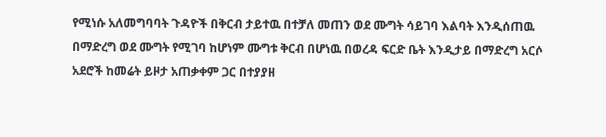የሚነሱ አለመግባባት ጉዳዮች በቅርብ ታይተዉ በተቻለ መጠን ወደ ሙግት ሳይገባ እልባት እንዲሰጠዉ በማድረግ ወደ ሙግት የሚገባ ከሆነም ሙግቱ ቅርብ በሆነዉ በወረዳ ፍርድ ቤት እንዲታይ በማድረግ አርሶ አደሮች ከመሬት ይዞታ አጠቃቀም ጋር በተያያዘ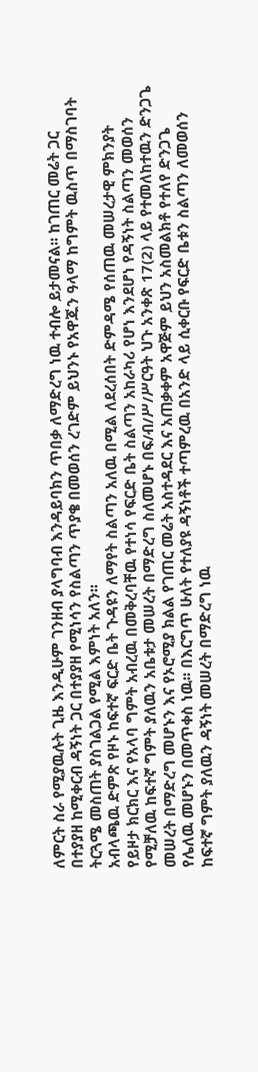ለምርት ስራ የሚያዉሉት ጊዜ እንዲሁም ገንዘብ ያላግባብ እንዳይባክን ጥበቃ ለማድረግ ነዉ ተብሎ ይታመናል፡፡ ከገጠር መሬት ጋር በተያያዘ ከሚቀርብ ዳኝነት ጋር በተያያዘ የሚነሳን የስልጣን ጥያቄ በመወሰን ረገድም ይህንኑ የአዋጁን ዓላማ ከግምት ዉስጥ በማስገባት ትርጓሜ መስጠት ያስገልጋል የሚል እምነት አለን፡፡
አብላጫዉ ድምጽ የዞኑ ከፍተኛ ፍርድ ቤት ጉዳዩን ለማየት ስልጣን አለዉ በሚል ለደረሰበት ድምዳሜ የሰጠዉ መሠረታዊ ምክንያት የይዞታ ክርክር እና የአላባ ግምት አብረዉ በመቅረባቸዉ የተነሳ የፍርድ ቤት ስልጣን አከራካሪ የሆነ እንደሆነ የዳኝነት ስልጣን መወሰን የሚቻለዉ ከፍተኛ ግምት ያለዉን አቤቱታ መሠረት በማድረግ ስለመሆኑ በፍ/ብ/ሥ/ሥርዓት ህጉ አንቀጽ 17(2) ላይ የተመለከተዉን ድንጋጌ መሠረት በማድረግ መሆኑን እና የኦሮሚያ ክልል የገጠር መሬት አስተዳደር እና አጠቃቀም አዋጅም ይህን አስመልክቶ የተለየ ድንጋጌ የሌለዉ መሆኑን በመጥቀስ ነዉ፡፡ በእርግጥ ሁለት የተለያዩ ዳኝነቶች ተጣምረዉ በአንድ ላይ ሲቀርቡ የፍርድ ቤቱን ስልጣን ለመወሰን ከፍተኛ ግምት ያለዉን ዳኝነት መሠረት በማድረግ ነዉ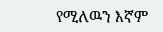የሚለዉን እኛም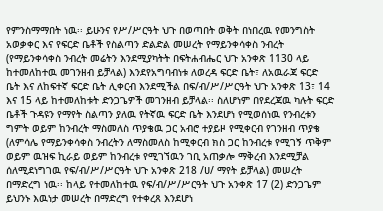የምንስማማበት ነዉ፡፡ ይሁንና የሥ/ሥርዓት ህጉ በወጣበት ወቅት በነበረዉ የመንግስት አወቃቀር እና የፍርድ ቤቶች የስልጣን ድልድል መሠረት የማይንቀሳቀስ ንብረት (የማይንቀሳቀስ ንብረት መሬትን እንደሚያካትት በፍትሐብሔር ህጉ አንቀጽ 1130 ላይ ከተመለከተዉ መገንዘብ ይቻላል) እንደየአግባብነቱ ለወረዳ ፍርድ ቤት፣ ለአዉራጃ ፍርድ ቤት እና ለከፍተኛ ፍርድ ቤት ሊቀርብ እንደሚችል በፍ/ብ/ሥ/ሥርዓት ህጉ አንቀጽ 13፣ 14 እና 15 ላይ ከተመለከቱት ድንጋጌዎች መገንዘብ ይቻላል፡፡ ስለሆነም በየደረጃዉ ካሉት ፍርድ ቤቶች ጉዳዩን የማየት ስልጣን ያለዉ የትኛዉ ፍርድ ቤት እንደሆነ የሚወሰነዉ የንብረቱን ግምት ወይም ከንብረት ማስመለስ ጥያቄዉ ጋር አብሮ ተያይዞ የሚቀርብ የገንዘብ ጥያቄ (ለምሳሌ የማይንቀሳቀስ ንብረትን ለማስመለስ ከሚቀርብ ክስ ጋር ከንብረቱ የሚገኝ ጥቅም ወይም ዉዝፍ ኪራይ ወይም ከንብረቱ የሚገኘዉን ገቢ አጠቃሎ ማቅረብ እንደሚቻል ሰለሚደነግገዉ የፍ/ብ/ሥ/ሥርዓት ህጉ አንቀጽ 218 /ሀ/ ማየት ይቻላል) መሠረት በማድረግ ነዉ፡፡ ከላይ የተመለከተዉ የፍ/ብ/ሥ/ሥርዓት ህጉ አንቀጽ 17 (2) ድንጋጌም ይህንኑ እዉነታ መሠረት በማድረግ የተቀረጸ እንደሆነ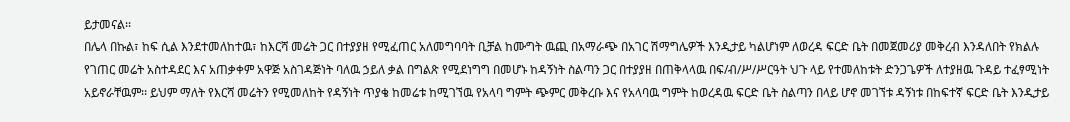ይታመናል፡፡
በሌላ በኩል፣ ከፍ ሲል እንደተመለከተዉ፣ ከእርሻ መሬት ጋር በተያያዘ የሚፈጠር አለመግባባት ቢቻል ከሙግት ዉጪ በአማራጭ በአገር ሽማግሌዎች እንዲታይ ካልሆነም ለወረዳ ፍርድ ቤት በመጀመሪያ መቅረብ እንዳለበት የክልሉ የገጠር መሬት አስተዳደር እና አጠቃቀም አዋጅ አስገዳጅነት ባለዉ ኃይለ ቃል በግልጽ የሚደነግግ በመሆኑ ከዳኝነት ስልጣን ጋር በተያያዘ በጠቅላላዉ በፍ/ብ/ሥ/ሥርዓት ህጉ ላይ የተመለከቱት ድንጋጌዎች ለተያዘዉ ጉዳይ ተፈፃሚነት አይኖራቸዉም፡፡ ይህም ማለት የእርሻ መሬትን የሚመለከት የዳኝነት ጥያቄ ከመሬቱ ከሚገኘዉ የአላባ ግምት ጭምር መቅረቡ እና የአላባዉ ግምት ከወረዳዉ ፍርድ ቤት ስልጣን በላይ ሆኖ መገኘቱ ዳኝነቱ በከፍተኛ ፍርድ ቤት እንዲታይ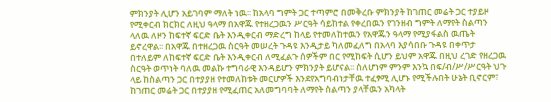ምክንያት ሊሆን አይገባም ማለት ነዉ፡፡ ከአላባ ግምት ጋር ተጣምሮ በመቅረቡ ምክንያት ከገጠር መሬት ጋር ተያይዞ የሚቀርብ ክርክር ለዚህ ዓላማ በአዋጁ የተዘረጋዉን ሥርዓት ሳይከተል የቀረበዉን የገንዘብ ግምት ለማየት ስልጣን ላለዉ ለዞን ከፍተኛ ፍርድ ቤት እንዲቀርብ ማድረግ ከላይ የተመለከተዉን የአዋጁን ዓላማ የሚያፋልስ ዉጤት ይኖረዋል፡፡ በአዋጁ በተዘረጋዉ ስርዓት መሠረት ጉዳዩ እንዲታይ ካለመፈለግ በአላባ እያሳበቡ ጉዳዩ በቀጥታ በተለይም ለከፍተኛ ፍርድ ቤት እንዲቀርብ ለሚፈልጉ ሰዎችም በር የሚከፍት ሲሆን ይህም አዋጁ በዚህ ረገድ የዘረጋዉ ስርዓት ወጥነት ባለዉ መልኩ ተግባራዊ እንዳይሆን ምክንያት ይሆናል፡፡ ስለሆነም ምንም እንኳ በፍ/ብ/ሥ/ሥርዓት ህጉ ላይ ከስልጣን ጋር በተያያዘ የተመለከቱት መርሆዎች እንደየአግባብነታቸዉ ተፈፃሚ ሊሆኑ የሚችሉበት ሁኔት ቢኖርም፣ ከገጠር መሬት ጋር በተያያዘ የሚፈጠር አለመግባባት ለማየት ስልጣን ያላቸዉን አካላት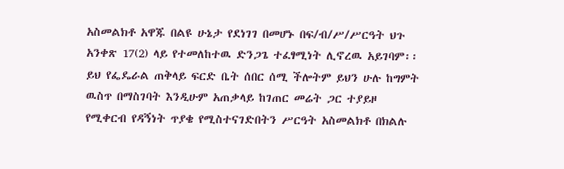አስመልክቶ አዋጁ በልዩ ሁኔታ የደነገገ በመሆኑ በፍ/ብ/ሥ/ሥርዓት ህጉ አንቀጽ 17(2) ላይ የተመለከተዉ ድንጋጌ ተፈፃሚነት ሊኖረዉ አይገባም፡፡
ይህ የፌዴራል ጠቅላይ ፍርድ ቤት ሰበር ሰሚ ችሎትም ይህን ሁሉ ከግምት ዉስጥ በማስገባት እንዲሁም አጠቃላይ ከገጠር መሬት ጋር ተያይዞ የሚቀርብ የዳኝነት ጥያቄ የሚስተናገድበትን ሥርዓት አስመልክቶ በክልሉ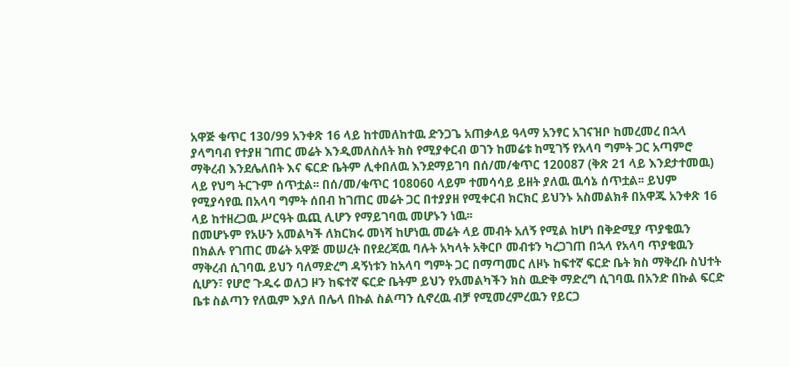አዋጅ ቁጥር 130/99 አንቀጽ 16 ላይ ከተመለከተዉ ድንጋጌ አጠቃላይ ዓላማ አንፃር አገናዝቦ ከመረመረ በኋላ ያላግባብ የተያዘ ገጠር መሬት እንዲመለስለት ክስ የሚያቀርብ ወገን ከመሬቱ ከሚገኝ የአላባ ግምት ጋር አጣምሮ ማቅረብ እንደሌለበት እና ፍርድ ቤትም ሊቀበለዉ እንደማይገባ በሰ/መ/ቁጥር 120087 (ቅጽ 21 ላይ እንደታተመዉ) ላይ የህግ ትርጉም ሰጥቷል፡፡ በሰ/መ/ቁጥር 108060 ላይም ተመሳሳይ ይዘት ያለዉ ዉሳኔ ሰጥቷል፡፡ ይህም የሚያሳየዉ በአላባ ግምት ሰበብ ከገጠር መሬት ጋር በተያያዘ የሚቀርብ ክርክር ይህንኑ አስመልክቶ በአዋጁ አንቀጽ 16 ላይ ከተዘረጋዉ ሥርዓት ዉጪ ሊሆን የማይገባዉ መሆኑን ነዉ፡፡
በመሆኑም የአሁን አመልካች ለክርክሩ መነሻ ከሆነዉ መሬት ላይ መብት አለኝ የሚል ከሆነ በቅድሚያ ጥያቄዉን በክልሉ የገጠር መሬት አዋጅ መሠረት በየደረጃዉ ባሉት አካላት አቅርቦ መብቱን ካረጋገጠ በኋላ የአላባ ጥያቄዉን ማቅረብ ሲገባዉ ይህን ባለማድረግ ዳኝነቱን ከአላባ ግምት ጋር በማጣመር ለዞኑ ከፍተኛ ፍርድ ቤት ክስ ማቅረቡ ስህተት ሲሆን፣ የሆሮ ጉዱሩ ወለጋ ዞን ከፍተኛ ፍርድ ቤትም ይህን የአመልካችን ክስ ዉድቅ ማድረግ ሲገባዉ በአንድ በኩል ፍርድ ቤቱ ስልጣን የለዉም እያለ በሌላ በኩል ስልጣን ሲኖረዉ ብቻ የሚመረምረዉን የይርጋ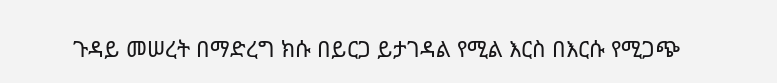ጉዳይ መሠረት በማድረግ ክሱ በይርጋ ይታገዳል የሚል እርስ በእርሱ የሚጋጭ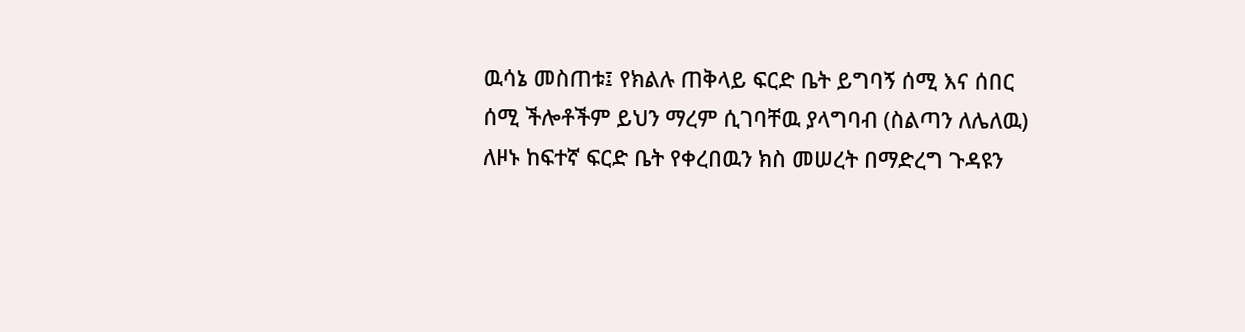ዉሳኔ መስጠቱ፤ የክልሉ ጠቅላይ ፍርድ ቤት ይግባኝ ሰሚ እና ሰበር ሰሚ ችሎቶችም ይህን ማረም ሲገባቸዉ ያላግባብ (ስልጣን ለሌለዉ) ለዞኑ ከፍተኛ ፍርድ ቤት የቀረበዉን ክስ መሠረት በማድረግ ጉዳዩን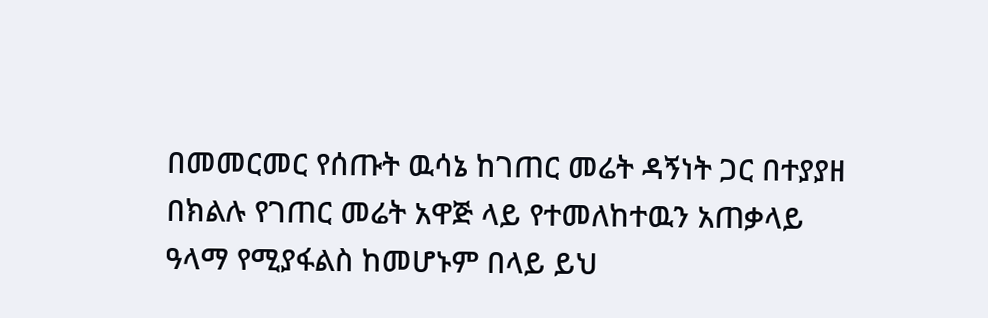በመመርመር የሰጡት ዉሳኔ ከገጠር መሬት ዳኝነት ጋር በተያያዘ በክልሉ የገጠር መሬት አዋጅ ላይ የተመለከተዉን አጠቃላይ ዓላማ የሚያፋልስ ከመሆኑም በላይ ይህ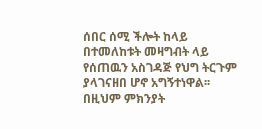ሰበር ሰሚ ችሎት ከላይ በተመለከቱት መዛግብት ላይ የሰጠዉን አስገዳጅ የህግ ትርጉም ያላገናዘበ ሆኖ አግኝተነዋል፡፡ በዚህም ምክንያት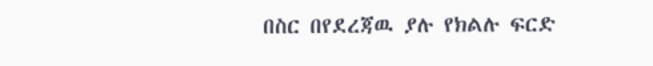በስር በየደረጃዉ ያሉ የክልሉ ፍርድ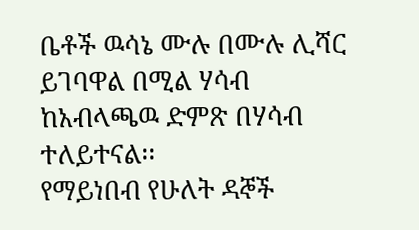ቤቶች ዉሳኔ ሙሉ በሙሉ ሊሻር ይገባዋል በሚል ሃሳብ ከአብላጫዉ ድምጽ በሃሳብ ተለይተናል፡፡
የማይነበብ የሁለት ዳኞች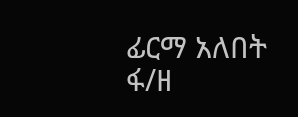ፊርማ አለበት
ፋ/ዘ